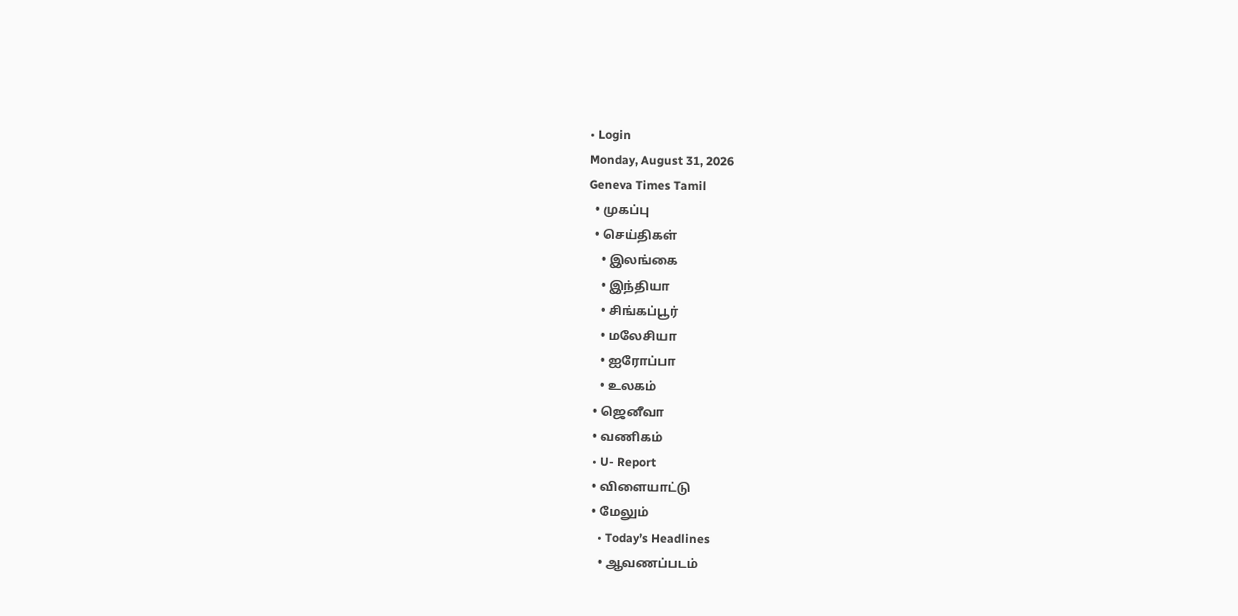• Login
Monday, August 31, 2026
Geneva Times Tamil
  • முகப்பு
  • செய்திகள்
    • இலங்கை
    • இந்தியா
    • சிங்கப்பூர்
    • மலேசியா
    • ஐரோப்பா
    • உலகம்
  • ஜெனீவா
  • வணிகம்
  • U- Report
  • விளையாட்டு
  • மேலும்
    • Today’s Headlines
    • ஆவணப்படம்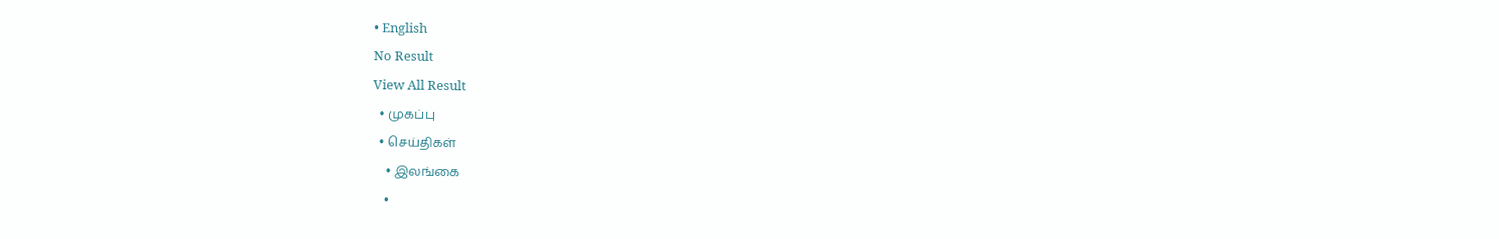• English
No Result
View All Result
  • முகப்பு
  • செய்திகள்
    • இலங்கை
    •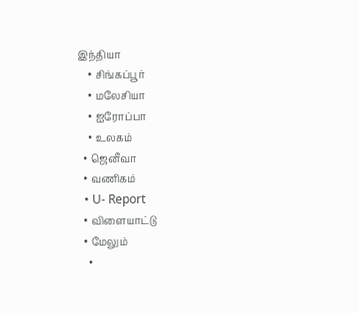இந்தியா
    • சிங்கப்பூர்
    • மலேசியா
    • ஐரோப்பா
    • உலகம்
  • ஜெனீவா
  • வணிகம்
  • U- Report
  • விளையாட்டு
  • மேலும்
    •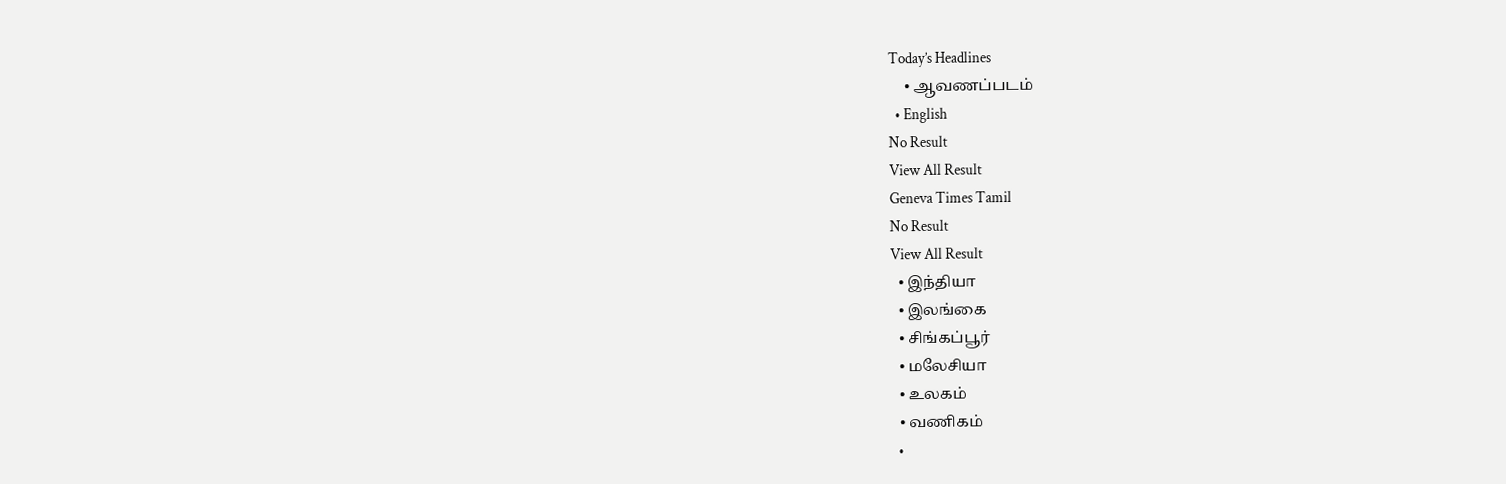Today’s Headlines
    • ஆவணப்படம்
  • English
No Result
View All Result
Geneva Times Tamil
No Result
View All Result
  • இந்தியா
  • இலங்கை
  • சிங்கப்பூர்
  • மலேசியா
  • உலகம்
  • வணிகம்
  •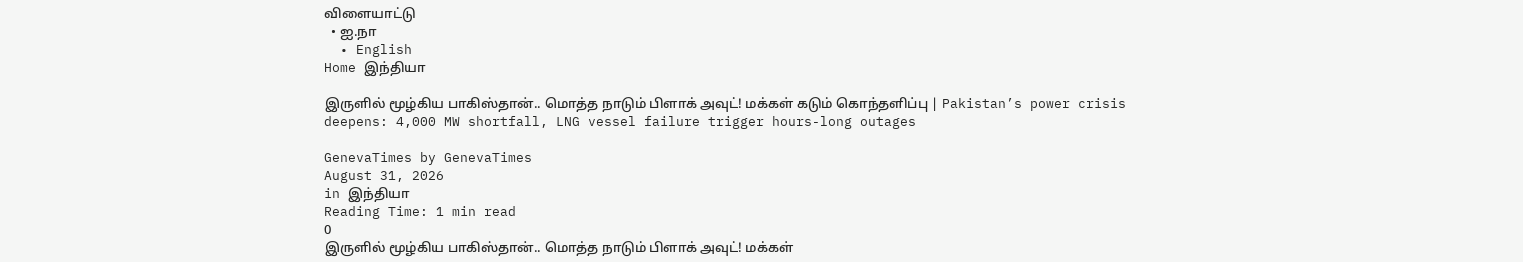விளையாட்டு
  • ஐ.நா
  • English
Home இந்தியா

இருளில் மூழ்கிய பாகிஸ்தான்.. மொத்த நாடும் பிளாக் அவுட்! மக்கள் கடும் கொந்தளிப்பு | Pakistan’s power crisis deepens: 4,000 MW shortfall, LNG vessel failure trigger hours-long outages

GenevaTimes by GenevaTimes
August 31, 2026
in இந்தியா
Reading Time: 1 min read
0
இருளில் மூழ்கிய பாகிஸ்தான்.. மொத்த நாடும் பிளாக் அவுட்! மக்கள்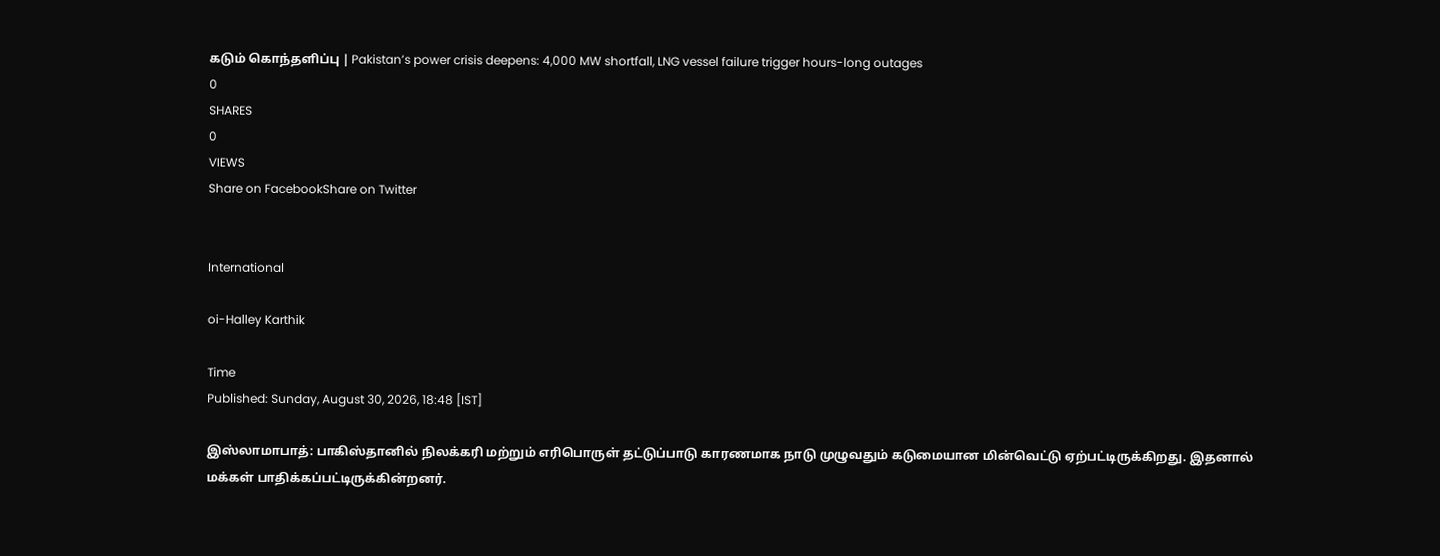கடும் கொந்தளிப்பு | Pakistan’s power crisis deepens: 4,000 MW shortfall, LNG vessel failure trigger hours-long outages
0
SHARES
0
VIEWS
Share on FacebookShare on Twitter


International

oi-Halley Karthik

Time
Published: Sunday, August 30, 2026, 18:48 [IST]

இஸ்லாமாபாத்: பாகிஸ்தானில் நிலக்கரி மற்றும் எரிபொருள் தட்டுப்பாடு காரணமாக நாடு முழுவதும் கடுமையான மின்வெட்டு ஏற்பட்டிருக்கிறது. இதனால் மக்கள் பாதிக்கப்பட்டிருக்கின்றனர்.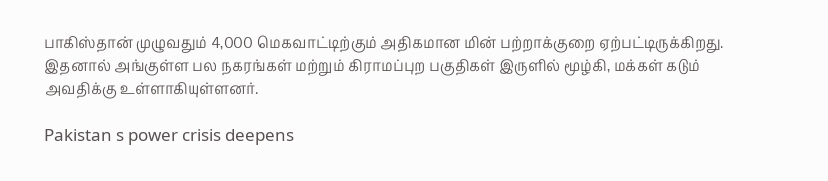பாகிஸ்தான் முழுவதும் 4,000 மெகவாட்டிற்கும் அதிகமான மின் பற்றாக்குறை ஏற்பட்டிருக்கிறது. இதனால் அங்குள்ள பல நகரங்கள் மற்றும் கிராமப்புற பகுதிகள் இருளில் மூழ்கி, மக்கள் கடும் அவதிக்கு உள்ளாகியுள்ளனர்.

Pakistan s power crisis deepens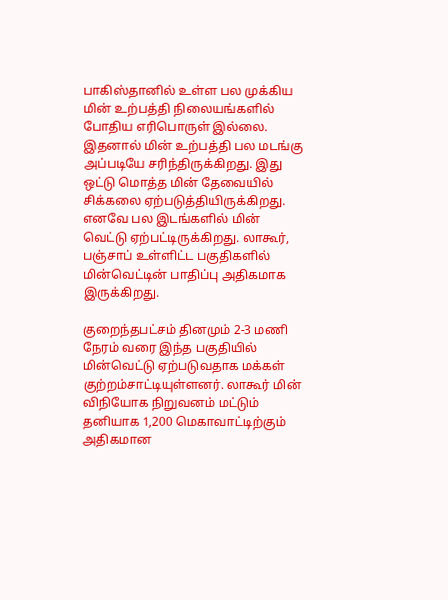பாகிஸ்தானில் உள்ள பல முக்கிய மின் உற்பத்தி நிலையங்களில் போதிய எரிபொருள் இல்லை. இதனால் மின் உற்பத்தி பல மடங்கு அப்படியே சரிந்திருக்கிறது. இது ஒட்டு மொத்த மின் தேவையில் சிக்கலை ஏற்படுத்தியிருக்கிறது. எனவே பல இடங்களில் மின் வெட்டு ஏற்பட்டிருக்கிறது. லாகூர், பஞ்சாப் உள்ளிட்ட பகுதிகளில் மின்வெட்டின் பாதிப்பு அதிகமாக இருக்கிறது.

குறைந்தபட்சம் தினமும் 2-3 மணி நேரம் வரை இந்த பகுதியில் மின்வெட்டு ஏற்படுவதாக மக்கள் குற்றம்சாட்டியுள்ளனர். லாகூர் மின் விநியோக நிறுவனம் மட்டும் தனியாக 1,200 மெகாவாட்டிற்கும் அதிகமான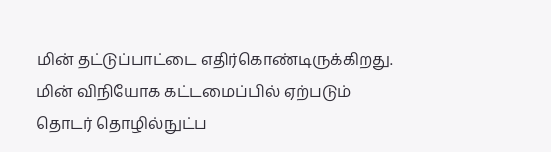மின் தட்டுப்பாட்டை எதிர்கொண்டிருக்கிறது. மின் விநியோக கட்டமைப்பில் ஏற்படும் தொடர் தொழில்நுட்ப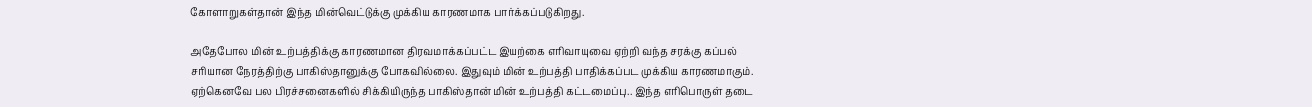கோளாறுகள்தான் இந்த மின்வெட்டுக்கு முக்கிய காரணமாக பார்க்கப்படுகிறது.

அதேபோல மின் உற்பத்திக்கு காரணமான திரவமாக்கப்பட்ட இயற்கை எரிவாயுவை ஏற்றி வந்த சரக்கு கப்பல் சரியான நேரத்திற்கு பாகிஸ்தானுக்கு போகவில்லை. இதுவும் மின் உற்பத்தி பாதிக்கப்பட முக்கிய காரணமாகும். ஏற்கெனவே பல பிரச்சனைகளில் சிக்கியிருந்த பாகிஸ்தான் மின் உற்பத்தி கட்டமைப்பு.. இந்த எரிபொருள் தடை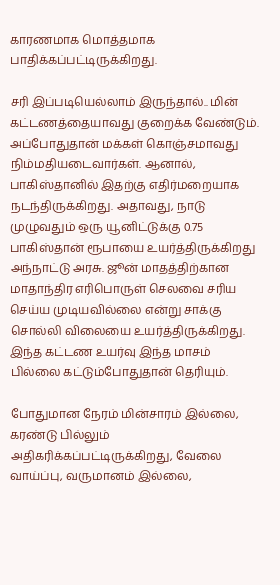காரணமாக மொத்தமாக பாதிக்கப்பட்டிருக்கிறது.

சரி இப்படியெல்லாம் இருந்தால்.. மின் கட்டணத்தையாவது குறைக்க வேண்டும். அப்போதுதான் மக்கள் கொஞ்சமாவது நிம்மதியடைவார்கள். ஆனால், பாகிஸ்தானில் இதற்கு எதிர்மறையாக நடந்திருக்கிறது. அதாவது, நாடு முழுவதும் ஒரு யூனிட்டுக்கு 0.75 பாகிஸ்தான் ரூபாயை உயர்த்திருக்கிறது அந்நாட்டு அரசு. ஜூன் மாதத்திற்கான மாதாந்திர எரிபொருள் செலவை சரிய செய்ய முடியவில்லை என்று சாக்கு சொல்லி விலையை உயர்த்திருக்கிறது. இந்த கட்டண உயர்வு இந்த மாசம் பில்லை கட்டும்போதுதான் தெரியும்.

போதுமான நேரம் மின்சாரம் இல்லை, கரண்டு பில்லும் அதிகரிக்கப்பட்டிருக்கிறது, வேலை வாய்ப்பு, வருமானம் இல்லை,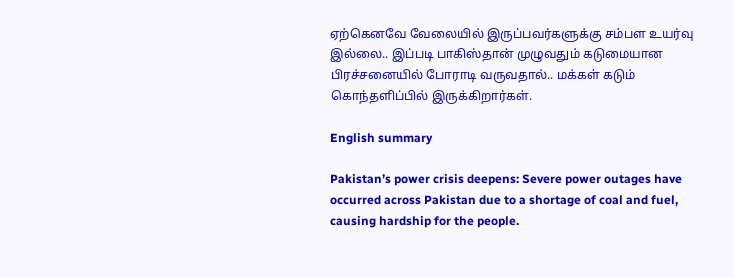ஏற்கெனவே வேலையில் இருப்பவர்களுக்கு சம்பள உயர்வு இல்லை.. இப்படி பாகிஸ்தான் முழுவதும் கடுமையான பிரச்சனையில் போராடி வருவதால்.. மக்கள் கடும் கொந்தளிப்பில் இருக்கிறார்கள்.

English summary

Pakistan’s power crisis deepens: Severe power outages have occurred across Pakistan due to a shortage of coal and fuel, causing hardship for the people.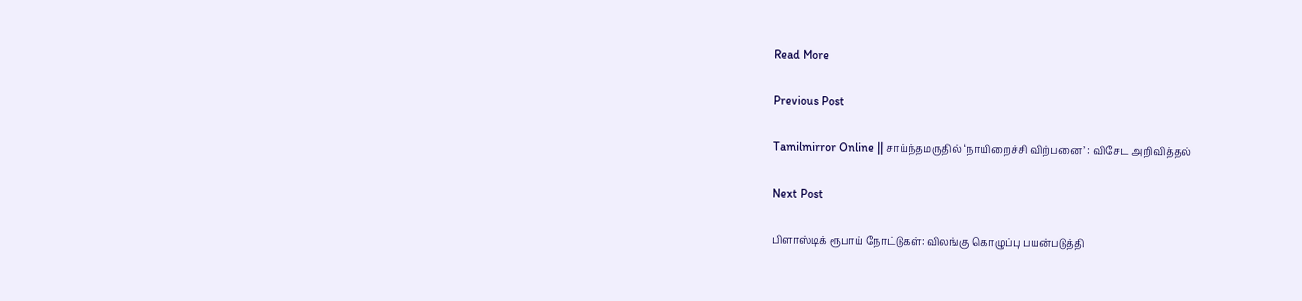Read More

Previous Post

Tamilmirror Online || சாய்ந்தமருதில் ‘நாயிறைச்சி விற்பனை’ : விசேட அறிவித்தல்

Next Post

பிளாஸ்டிக் ரூபாய் நோட்டுகள்: விலங்கு கொழுப்பு பயன்படுத்தி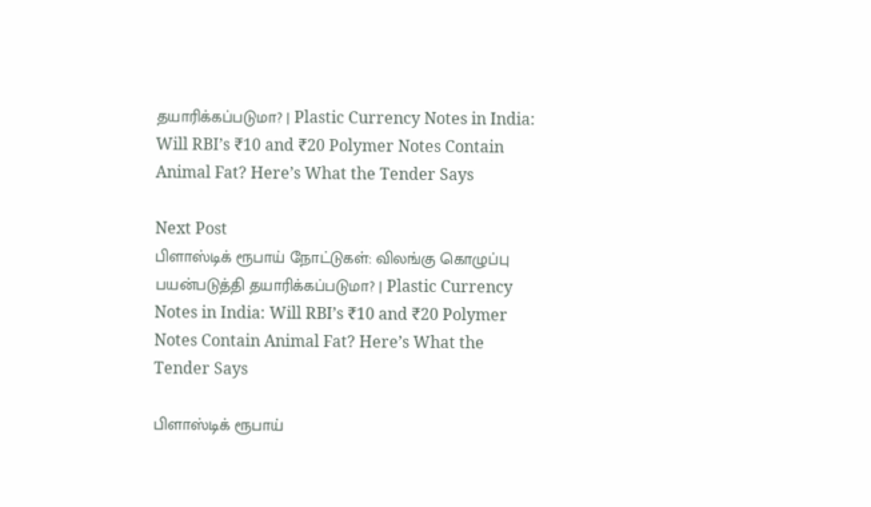தயாரிக்கப்படுமா? | Plastic Currency Notes in India: Will RBI’s ₹10 and ₹20 Polymer Notes Contain Animal Fat? Here’s What the Tender Says

Next Post
பிளாஸ்டிக் ரூபாய் நோட்டுகள்: விலங்கு கொழுப்பு பயன்படுத்தி தயாரிக்கப்படுமா? | Plastic Currency Notes in India: Will RBI’s ₹10 and ₹20 Polymer Notes Contain Animal Fat? Here’s What the Tender Says

பிளாஸ்டிக் ரூபாய்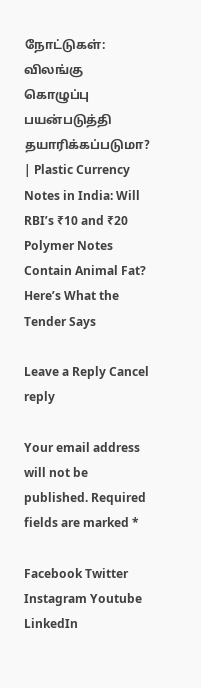நோட்டுகள்: விலங்கு கொழுப்பு பயன்படுத்தி தயாரிக்கப்படுமா? | Plastic Currency Notes in India: Will RBI’s ₹10 and ₹20 Polymer Notes Contain Animal Fat? Here’s What the Tender Says

Leave a Reply Cancel reply

Your email address will not be published. Required fields are marked *

Facebook Twitter Instagram Youtube LinkedIn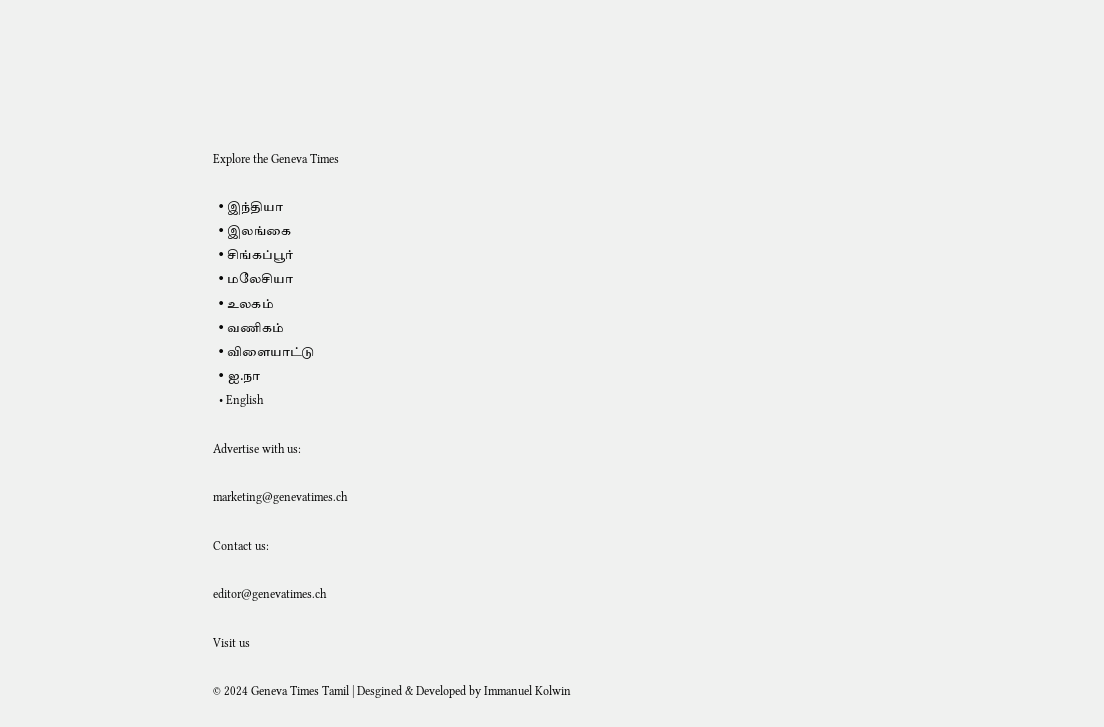Explore the Geneva Times

  • இந்தியா
  • இலங்கை
  • சிங்கப்பூர்
  • மலேசியா
  • உலகம்
  • வணிகம்
  • விளையாட்டு
  • ஐ.நா
  • English

Advertise with us:

marketing@genevatimes.ch

Contact us:

editor@genevatimes.ch

Visit us

© 2024 Geneva Times Tamil | Desgined & Developed by Immanuel Kolwin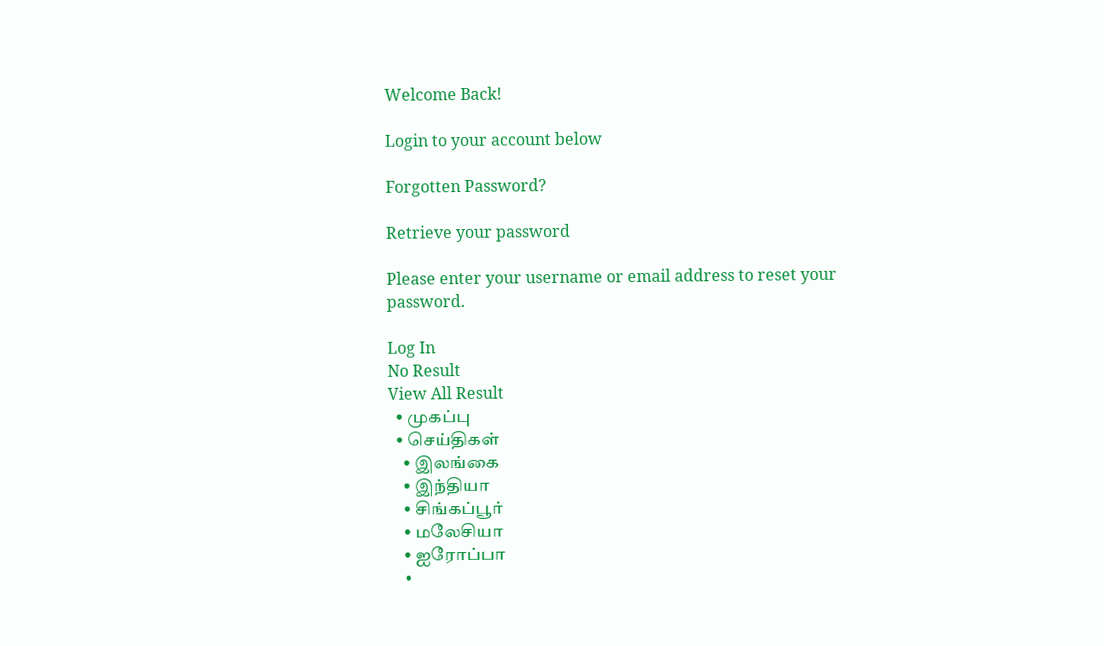Welcome Back!

Login to your account below

Forgotten Password?

Retrieve your password

Please enter your username or email address to reset your password.

Log In
No Result
View All Result
  • முகப்பு
  • செய்திகள்
    • இலங்கை
    • இந்தியா
    • சிங்கப்பூர்
    • மலேசியா
    • ஐரோப்பா
    •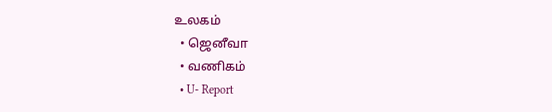உலகம்
  • ஜெனீவா
  • வணிகம்
  • U- Report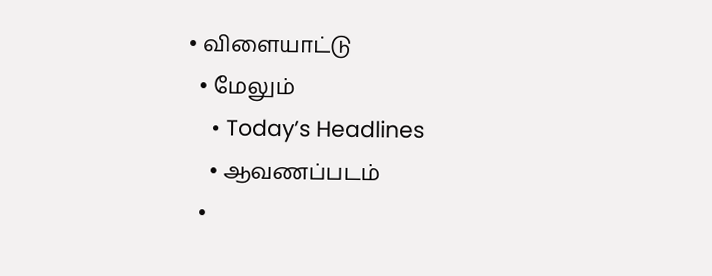• விளையாட்டு
  • மேலும்
    • Today’s Headlines
    • ஆவணப்படம்
  •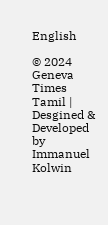English

© 2024 Geneva Times Tamil | Desgined & Developed by Immanuel Kolwin